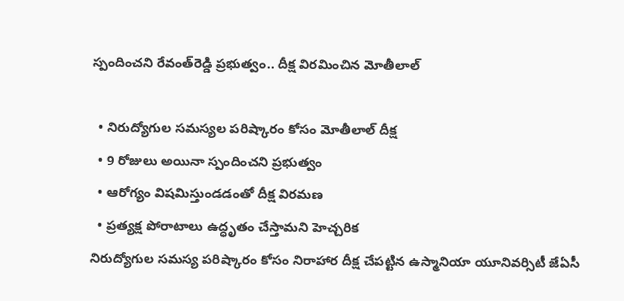స్పందించని రేవంత్‌రెడ్డి ప్రభుత్వం.. దీక్ష విరమించిన మోతీలాల్

  • నిరుద్యోగుల సమస్యల పరిష్కారం కోసం మోతీలాల్ దీక్ష
  • 9 రోజులు అయినా స్పందించని ప్రభుత్వం
  • ఆరోగ్యం విషమిస్తుండడంతో దీక్ష విరమణ
  • ప్రత్యక్ష పోరాటాలు ఉద్ధృతం చేస్తామని హెచ్చరిక
నిరుద్యోగుల సమస్య పరిష్కారం కోసం నిరాహార దీక్ష చేపట్టిన ఉస్మానియా యూనివర్సిటీ జేఏసీ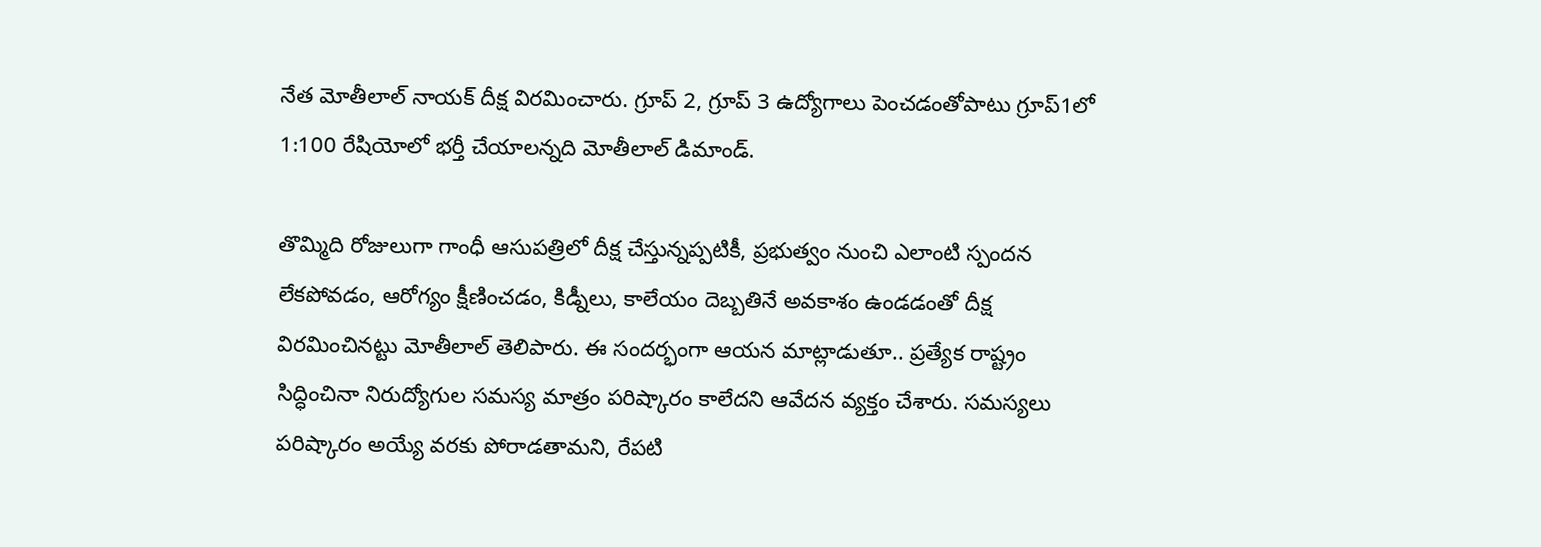నేత మోతీలాల్ నాయక్ దీక్ష విరమించారు. గ్రూప్ 2, గ్రూప్ 3 ఉద్యోగాలు పెంచడంతోపాటు గ్రూప్1లో 1:100 రేషియోలో భర్తీ చేయాలన్నది మోతీలాల్ డిమాండ్.

తొమ్మిది రోజులుగా గాంధీ ఆసుపత్రిలో దీక్ష చేస్తున్నప్పటికీ, ప్రభుత్వం నుంచి ఎలాంటి స్పందన లేకపోవడం, ఆరోగ్యం క్షీణించడం, కిడ్నీలు, కాలేయం దెబ్బతినే అవకాశం ఉండడంతో దీక్ష విరమించినట్టు మోతీలాల్ తెలిపారు. ఈ సందర్భంగా ఆయన మాట్లాడుతూ.. ప్రత్యేక రాష్ట్రం సిద్ధించినా నిరుద్యోగుల సమస్య మాత్రం పరిష్కారం కాలేదని ఆవేదన వ్యక్తం చేశారు. సమస్యలు పరిష్కారం అయ్యే వరకు పోరాడతామని, రేపటి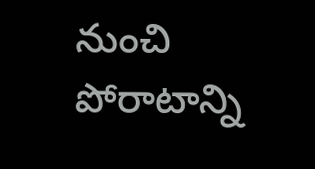నుంచి పోరాటాన్ని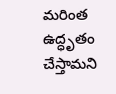మరింత ఉద్ధృతం చేస్తామని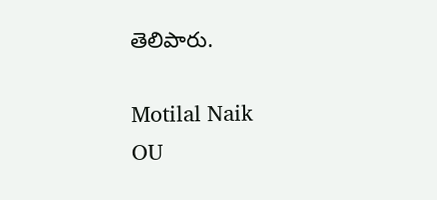తెలిపారు.

Motilal Naik
OU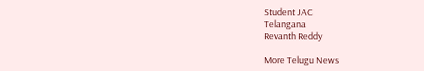Student JAC
Telangana
Revanth Reddy

More Telugu News